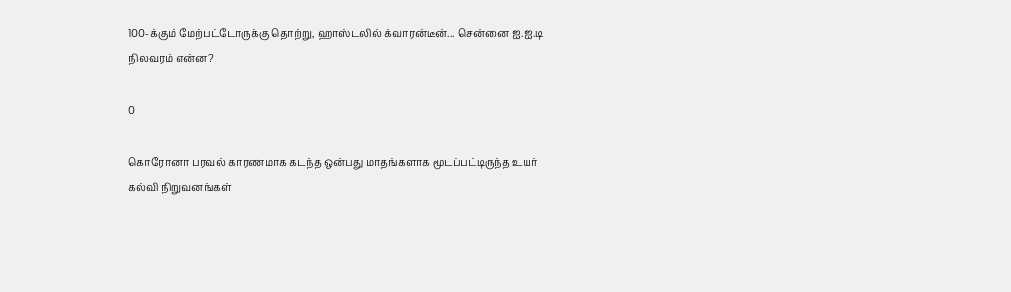100-க்கும் மேற்பட்டோருக்கு தொற்று, ஹாஸ்டலில் க்வாரன்டீன்... சென்னை ஐ.ஐ.டி நிலவரம் என்ன?

0

கொரோனா பரவல் காரணமாக கடந்த ஒன்பது மாதங்களாக மூடப்பட்டிருந்த உயர் கல்வி நிறுவனங்கள்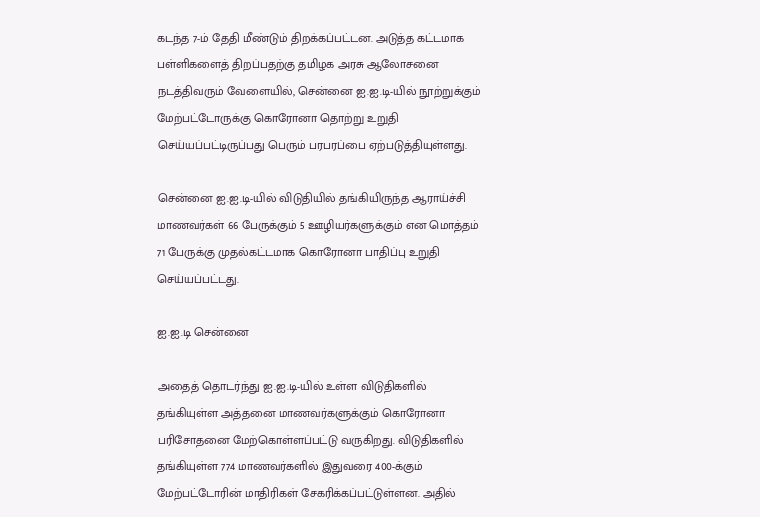கடந்த 7-ம் தேதி மீண்டும் திறக்கப்பட்டன. அடுத்த கட்டமாக பள்ளிகளைத் திறப்பதற்கு தமிழக அரசு ஆலோசனை நடத்திவரும் வேளையில், சென்னை ஐ.ஐ.டி-யில் நூற்றுக்கும் மேற்பட்டோருக்கு கொரோனா தொற்று உறுதி செய்யப்பட்டிருப்பது பெரும் பரபரப்பை ஏற்படுத்தியுள்ளது.

சென்னை ஐ.ஐ.டி-யில் விடுதியில் தங்கியிருந்த ஆராய்ச்சி மாணவர்கள் 66 பேருக்கும் 5 ஊழியர்களுக்கும் என மொத்தம் 71 பேருக்கு முதல்கட்டமாக கொரோனா பாதிப்பு உறுதி செய்யப்பட்டது.

ஐ.ஐ.டி சென்னை

அதைத் தொடர்ந்து ஐ.ஐ.டி-யில் உள்ள விடுதிகளில் தங்கியுள்ள அத்தனை மாணவர்களுக்கும் கொரோனா பரிசோதனை மேற்கொள்ளப்பட்டு வருகிறது. விடுதிகளில் தங்கியுள்ள 774 மாணவர்களில் இதுவரை 400-க்கும் மேற்பட்டோரின் மாதிரிகள் சேகரிக்கப்பட்டுள்ளன. அதில்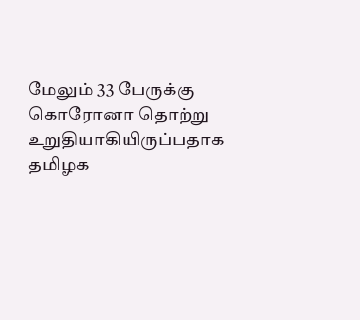மேலும் 33 பேருக்கு கொரோனா தொற்று உறுதியாகியிருப்பதாக தமிழக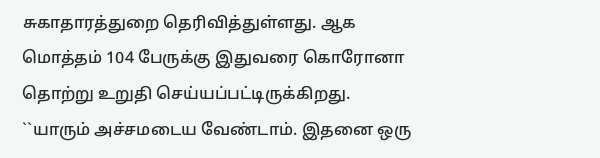சுகாதாரத்துறை தெரிவித்துள்ளது. ஆக மொத்தம் 104 பேருக்கு இதுவரை கொரோனா தொற்று உறுதி செய்யப்பட்டிருக்கிறது. ``யாரும் அச்சமடைய வேண்டாம். இதனை ஒரு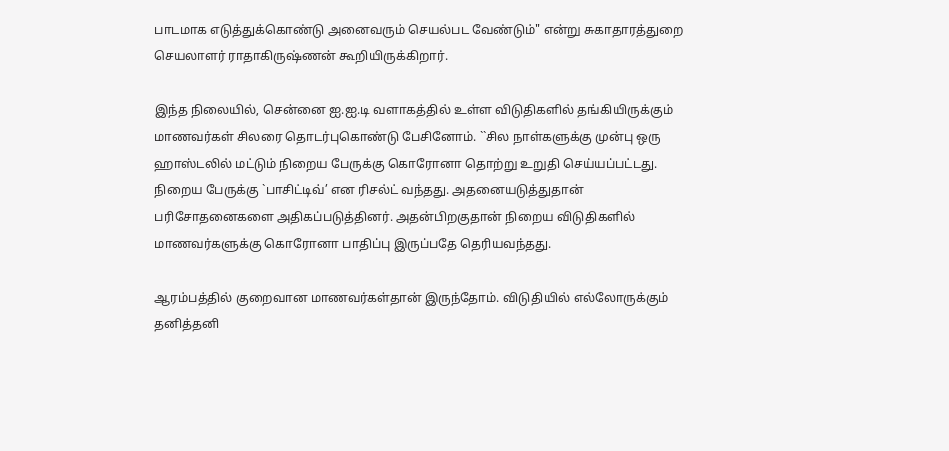பாடமாக எடுத்துக்கொண்டு அனைவரும் செயல்பட வேண்டும்" என்று சுகாதாரத்துறை செயலாளர் ராதாகிருஷ்ணன் கூறியிருக்கிறார்.

இந்த நிலையில், சென்னை ஐ.ஐ.டி வளாகத்தில் உள்ள விடுதிகளில் தங்கியிருக்கும் மாணவர்கள் சிலரை தொடர்புகொண்டு பேசினோம். ``சில நாள்களுக்கு முன்பு ஒரு ஹாஸ்டலில் மட்டும் நிறைய பேருக்கு கொரோனா தொற்று உறுதி செய்யப்பட்டது. நிறைய பேருக்கு `பாசிட்டிவ்’ என ரிசல்ட் வந்தது. அதனையடுத்துதான் பரிசோதனைகளை அதிகப்படுத்தினர். அதன்பிறகுதான் நிறைய விடுதிகளில் மாணவர்களுக்கு கொரோனா பாதிப்பு இருப்பதே தெரியவந்தது.

ஆரம்பத்தில் குறைவான மாணவர்கள்தான் இருந்தோம். விடுதியில் எல்லோருக்கும் தனித்தனி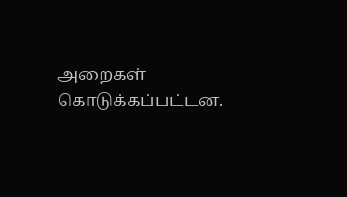அறைகள் கொடுக்கப்பட்டன.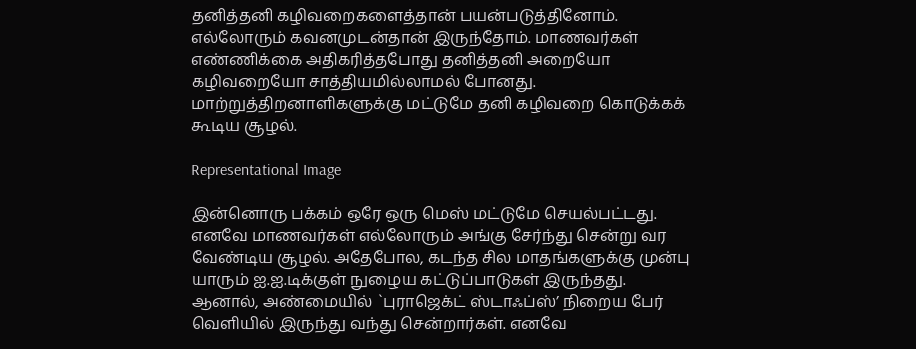தனித்தனி கழிவறைகளைத்தான் பயன்படுத்தினோம். எல்லோரும் கவனமுடன்தான் இருந்தோம். மாணவர்கள் எண்ணிக்கை அதிகரித்தபோது தனித்தனி அறையோ கழிவறையோ சாத்தியமில்லாமல் போனது. மாற்றுத்திறனாளிகளுக்கு மட்டுமே தனி கழிவறை கொடுக்கக் கூடிய சூழல்.

Representational Image

இன்னொரு பக்கம் ஒரே ஒரு மெஸ் மட்டுமே செயல்பட்டது. எனவே மாணவர்கள் எல்லோரும் அங்கு சேர்ந்து சென்று வர வேண்டிய சூழல். அதேபோல, கடந்த சில மாதங்களுக்கு முன்பு யாரும் ஐ.ஐ.டிக்குள் நுழைய கட்டுப்பாடுகள் இருந்தது. ஆனால், அண்மையில் `புராஜெக்ட் ஸ்டாஃப்ஸ்’ நிறைய பேர் வெளியில் இருந்து வந்து சென்றார்கள். எனவே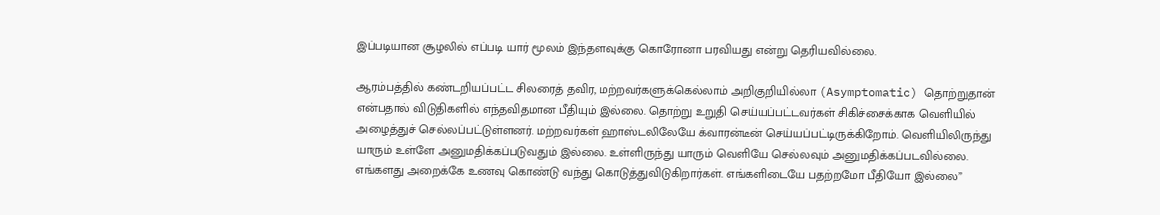இப்படியான சூழலில் எப்படி யார் மூலம் இந்தளவுக்கு கொரோனா பரவியது என்று தெரியவில்லை.

ஆரம்பத்தில் கண்டறியப்பட்ட சிலரைத் தவிர, மற்றவர்களுக்கெல்லாம் அறிகுறியில்லா (Asymptomatic) தொற்றுதான் என்பதால் விடுதிகளில் எந்தவிதமான பீதியும் இல்லை. தொற்று உறுதி செய்யப்பட்டவர்கள் சிகிச்சைக்காக வெளியில் அழைத்துச் செல்லப்பட்டுள்ளனர். மற்றவர்கள் ஹாஸ்டலிலேயே க்வாரன்டீன் செய்யப்பட்டிருக்கிறோம். வெளியிலிருந்து யாரும் உள்ளே அனுமதிக்கப்படுவதும் இல்லை. உள்ளிருந்து யாரும் வெளியே செல்லவும் அனுமதிக்கப்படவில்லை. எங்களது அறைக்கே உணவு கொண்டு வந்து கொடுத்துவிடுகிறார்கள். எங்களிடையே பதற்றமோ பீதியோ இல்லை”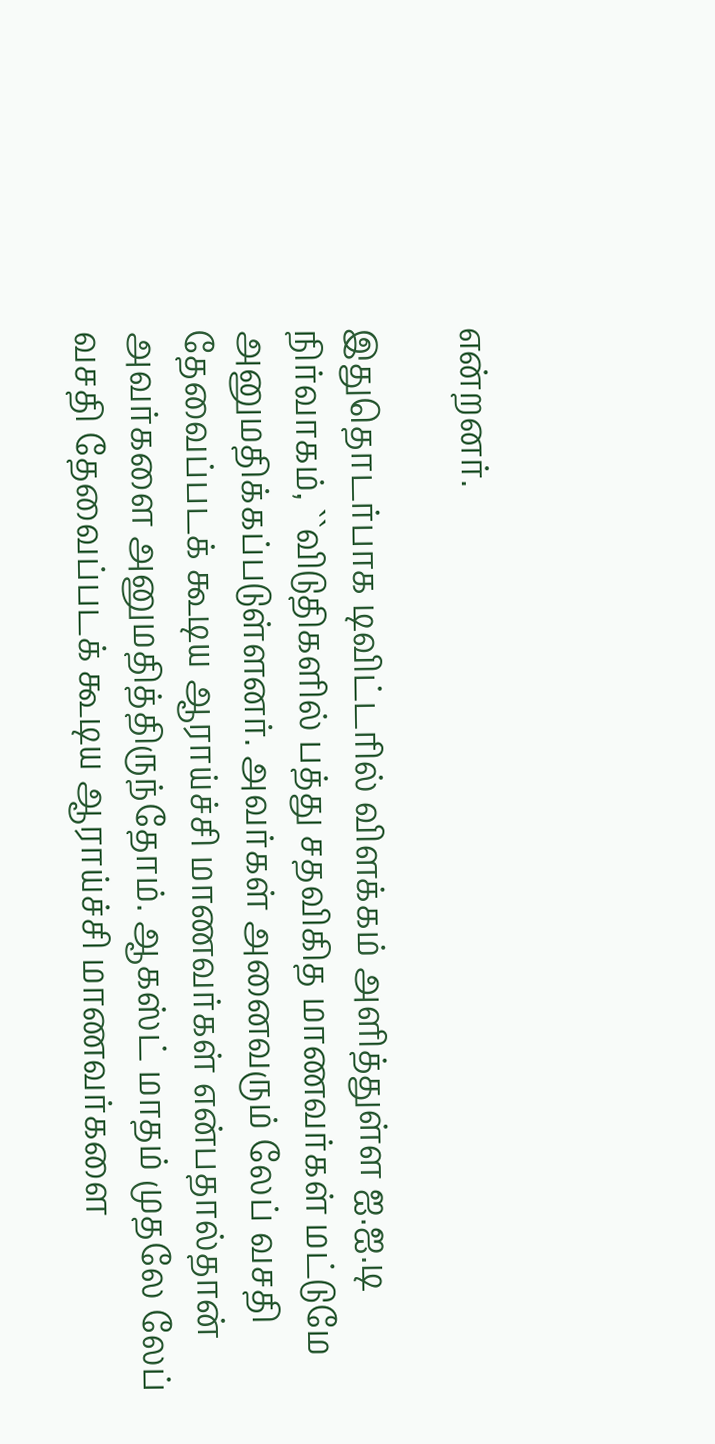என்றனர்.

இதுதொடர்பாக டிவிட்டரில் விளக்கம் அளித்துள்ள ஐ.ஐ.டி நிர்வாகம், ``விடுதிகளில் பத்து சதவிகித மாணவர்கள் மட்டுமே அனுமதிக்கப்படுள்ளனர். அவர்கள் அனைவரும் லேப் வசதி தேவைப்படக் கூடிய ஆராய்ச்சி மாணவர்கள் என்பதால்தான் அவர்களை அனுமதித்திருந்தோம். ஆகஸ்ட் மாதம் முதலே லேப் வசதி தேவைப்படக் கூடிய ஆராய்ச்சி மாணவர்களை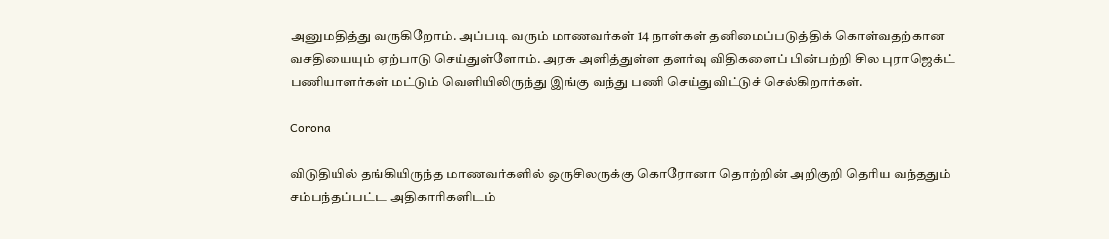அனுமதித்து வருகிறோம். அப்படி வரும் மாணவர்கள் 14 நாள்கள் தனிமைப்படுத்திக் கொள்வதற்கான வசதியையும் ஏற்பாடு செய்துள்ளோம். அரசு அளித்துள்ள தளர்வு விதிகளைப் பின்பற்றி சில புராஜெக்ட் பணியாளர்கள் மட்டும் வெளியிலிருந்து இங்கு வந்து பணி செய்துவிட்டுச் செல்கிறார்கள்.

Corona

விடுதியில் தங்கியிருந்த மாணவர்களில் ஒருசிலருக்கு கொரோனா தொற்றின் அறிகுறி தெரிய வந்ததும் சம்பந்தப்பட்ட அதிகாரிகளிடம்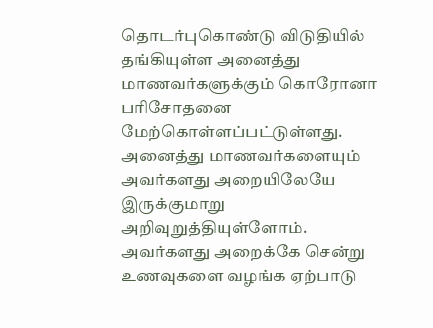தொடர்புகொண்டு விடுதியில் தங்கியுள்ள அனைத்து மாணவர்களுக்கும் கொரோனா பரிசோதனை மேற்கொள்ளப்பட்டுள்ளது. அனைத்து மாணவர்களையும் அவர்களது அறையிலேயே இருக்குமாறு அறிவுறுத்தியுள்ளோம். அவர்களது அறைக்கே சென்று உணவுகளை வழங்க ஏற்பாடு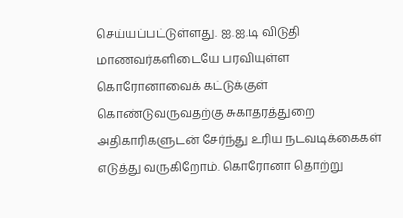செய்யப்பட்டுள்ளது. ஐ.ஐ.டி விடுதி மாணவர்களிடையே பரவியுள்ள கொரோனாவைக் கட்டுக்குள் கொண்டுவருவதற்கு சுகாதரத்துறை அதிகாரிகளுடன் சேர்ந்து உரிய நடவடிக்கைகள் எடுத்து வருகிறோம். கொரோனா தொற்று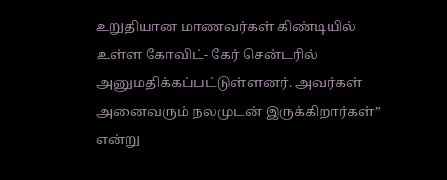உறுதியான மாணவர்கள் கிண்டியில் உள்ள கோவிட்- கேர் சென்டரில் அனுமதிக்கப்பட்டுள்ளனர். அவர்கள் அனைவரும் நலமுடன் இருக்கிறார்கள்” என்று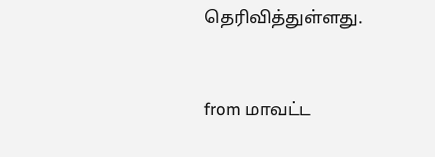தெரிவித்துள்ளது.



from மாவட்ட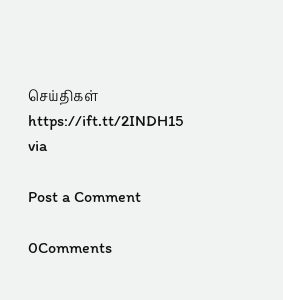செய்திகள் https://ift.tt/2INDH15
via

Post a Comment

0Comments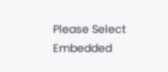Please Select Embedded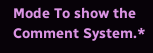Mode To show the Comment System.*